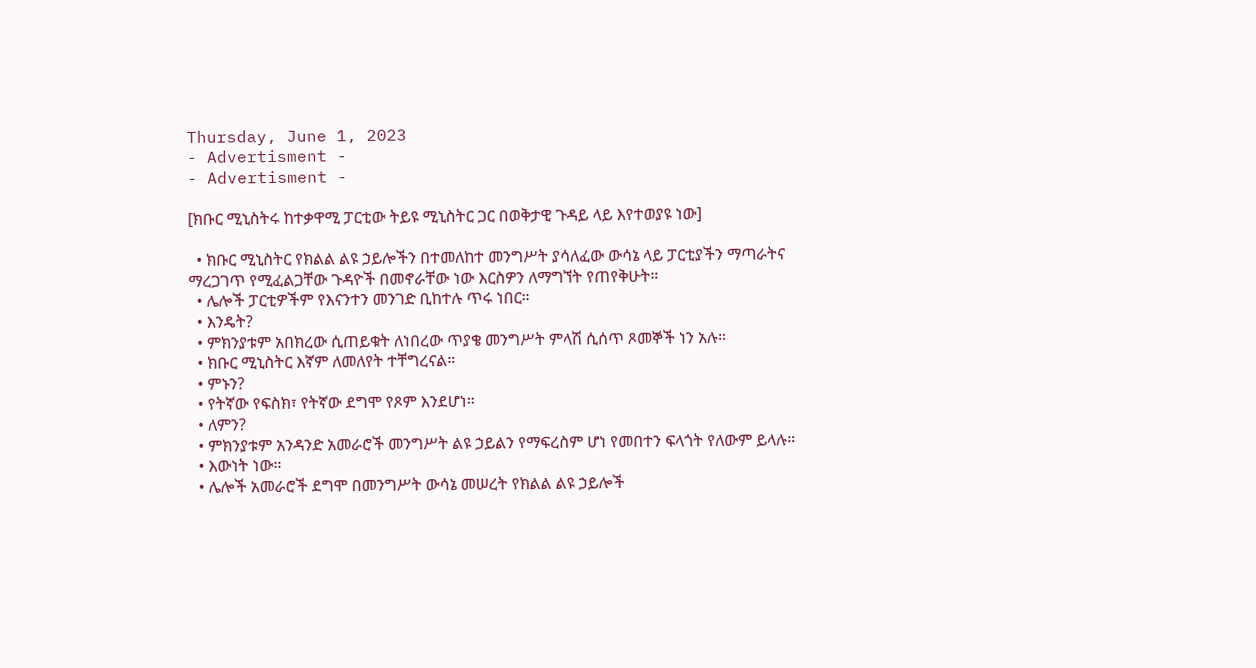Thursday, June 1, 2023
- Advertisment -
- Advertisment -

[ክቡር ሚኒስትሩ ከተቃዋሚ ፓርቲው ትይዩ ሚኒስትር ጋር በወቅታዊ ጉዳይ ላይ እየተወያዩ ነው]

  • ክቡር ሚኒስትር የክልል ልዩ ኃይሎችን በተመለከተ መንግሥት ያሳለፈው ውሳኔ ላይ ፓርቲያችን ማጣራትና ማረጋገጥ የሚፈልጋቸው ጉዳዮች በመኖራቸው ነው እርስዎን ለማግኘት የጠየቅሁት።
  • ሌሎች ፓርቲዎችም የእናንተን መንገድ ቢከተሉ ጥሩ ነበር።
  • እንዴት?
  • ምክንያቱም አበክረው ሲጠይቁት ለነበረው ጥያቄ መንግሥት ምላሽ ሲሰጥ ጾመኞች ነን አሉ።
  • ክቡር ሚኒስትር እኛም ለመለየት ተቸግረናል።
  • ምኑን?
  • የትኛው የፍስክ፣ የትኛው ደግሞ የጾም እንደሆነ።
  • ለምን?
  • ምክንያቱም አንዳንድ አመራሮች መንግሥት ልዩ ኃይልን የማፍረስም ሆነ የመበተን ፍላጎት የለውም ይላሉ።
  • እውነት ነው።
  • ሌሎች አመራሮች ደግሞ በመንግሥት ውሳኔ መሠረት የክልል ልዩ ኃይሎች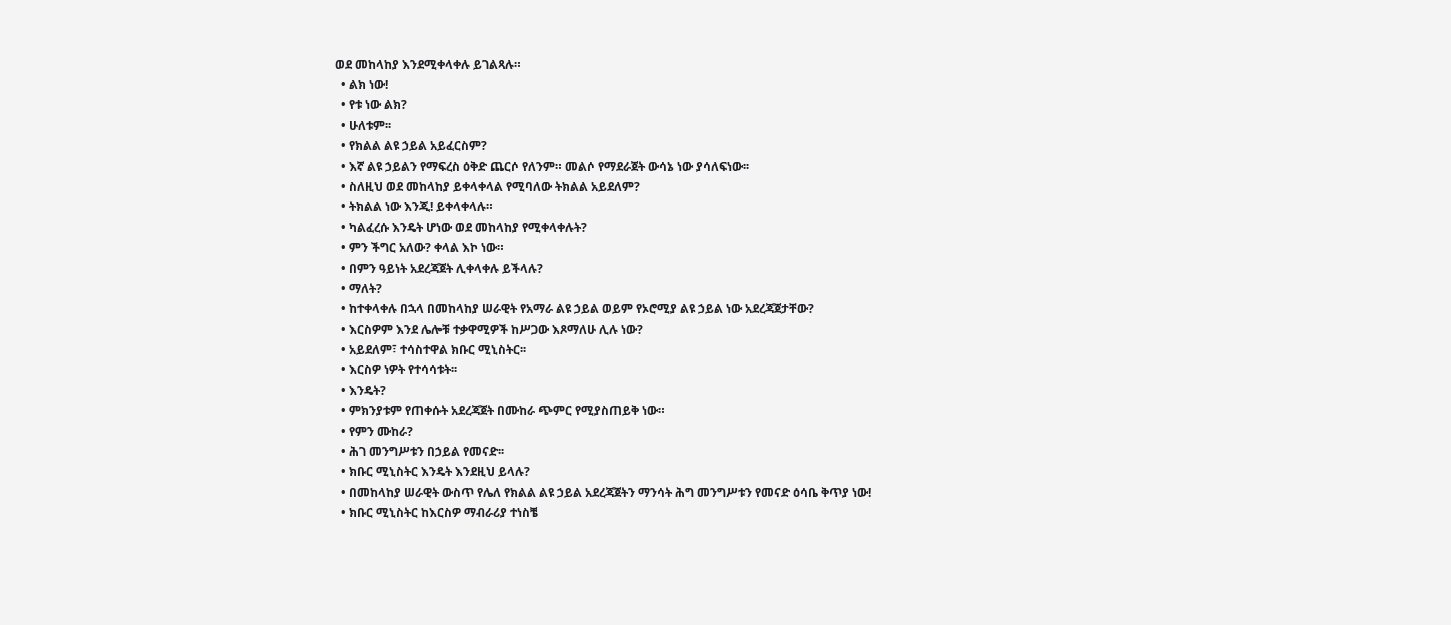ወደ መከላከያ እንደሚቀላቀሉ ይገልጻሉ።
  • ልክ ነው!
  • የቱ ነው ልክ?
  • ሁለቱም፡፡
  • የክልል ልዩ ኃይል አይፈርስም?
  • እኛ ልዩ ኃይልን የማፍረስ ዕቅድ ጨርሶ የለንም። መልሶ የማደራጀት ውሳኔ ነው ያሳለፍነው፡፡
  • ስለዚህ ወደ መከላከያ ይቀላቀላል የሚባለው ትክልል አይደለም?
  • ትክልል ነው እንጂ! ይቀላቀላሉ።
  • ካልፈረሱ እንዴት ሆነው ወደ መከላከያ የሚቀላቀሉት?
  • ምን ችግር አለው? ቀላል እኮ ነው።
  • በምን ዓይነት አደረጃጀት ሊቀላቀሉ ይችላሉ?
  • ማለት?
  • ከተቀላቀሉ በኋላ በመከላከያ ሠራዊት የአማራ ልዩ ኃይል ወይም የኦሮሚያ ልዩ ኃይል ነው አደረጃጀታቸው?
  • እርስዎም እንደ ሌሎቹ ተቃዋሚዎች ከሥጋው እጾማለሁ ሊሉ ነው?
  • አይደለም፣ ተሳስተዋል ክቡር ሚኒስትር፡፡
  • እርስዎ ነዎት የተሳሳቱት፡፡
  • እንዴት?
  • ምክንያቱም የጠቀሱት አደረጃጀት በሙከራ ጭምር የሚያስጠይቅ ነው።
  • የምን ሙከራ?
  • ሕገ መንግሥቱን በኃይል የመናድ፡፡
  • ክቡር ሚኒስትር እንዴት እንደዚህ ይላሉ?
  • በመከላከያ ሠራዊት ውስጥ የሌለ የክልል ልዩ ኃይል አደረጃጀትን ማንሳት ሕግ መንግሥቱን የመናድ ዕሳቤ ቅጥያ ነው!
  • ክቡር ሚኒስትር ከእርስዎ ማብራሪያ ተነስቼ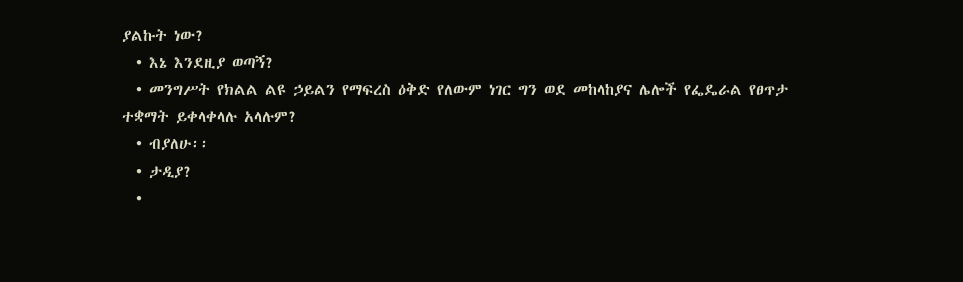ያልኩት ነው?
  • እኔ እንደዚያ ወጣኝ?
  • መንግሥት የክልል ልዩ ኃይልን የማፍረስ ዕቅድ የለውም ነገር ግን ወደ መከላከያና ሌሎች የፌዴራል የፀጥታ ተቋማት ይቀላቀላሉ አላሉም?
  • ብያለሁ፡፡
  • ታዲያ?
  •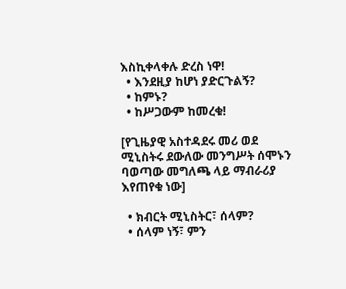እስኪቀላቀሉ ድረስ ነዋ!
  • እንደዚያ ከሆነ ያድርጉልኝ?
  • ከምኑ?
  • ከሥጋውም ከመረቁ!

[የጊዜያዊ አስተዳደሩ መሪ ወደ ሚኒስትሩ ደውለው መንግሥት ሰሞኑን ባወጣው መግለጫ ላይ ማብራሪያ እየጠየቁ ነው]

  • ክብርት ሚኒስትር፣ ሰላም?
  • ሰላም ነኝ፣ ምን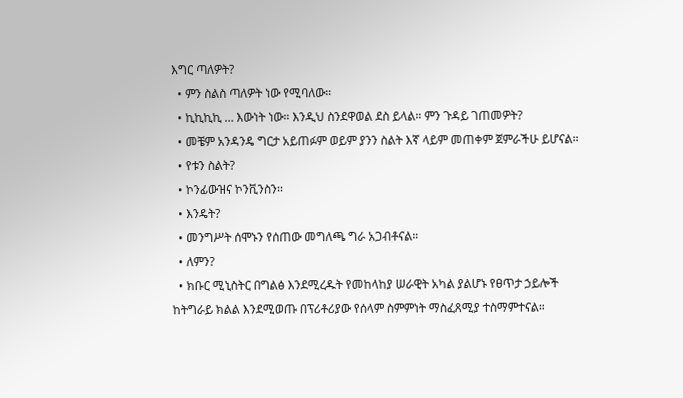እግር ጣለዎት?
  • ምን ስልስ ጣለዎት ነው የሚባለው።
  • ኪኪኪኪ … እውነት ነው። እንዲህ ስንደዋወል ደስ ይላል። ምን ጉዳይ ገጠመዎት?
  • መቼም አንዳንዴ ግርታ አይጠፉም ወይም ያንን ስልት እኛ ላይም መጠቀም ጀምራችሁ ይሆናል።
  • የቱን ስልት?
  • ኮንፊውዝና ኮንቪንስን፡፡
  • እንዴት?
  • መንግሥት ሰሞኑን የሰጠው መግለጫ ግራ አጋብቶናል።
  • ለምን?
  • ክቡር ሚኒስትር በግልፅ እንደሚረዱት የመከላከያ ሠራዊት አካል ያልሆኑ የፀጥታ ኃይሎች ከትግራይ ክልል እንደሚወጡ በፕሪቶሪያው የሰላም ስምምነት ማስፈጸሚያ ተስማምተናል።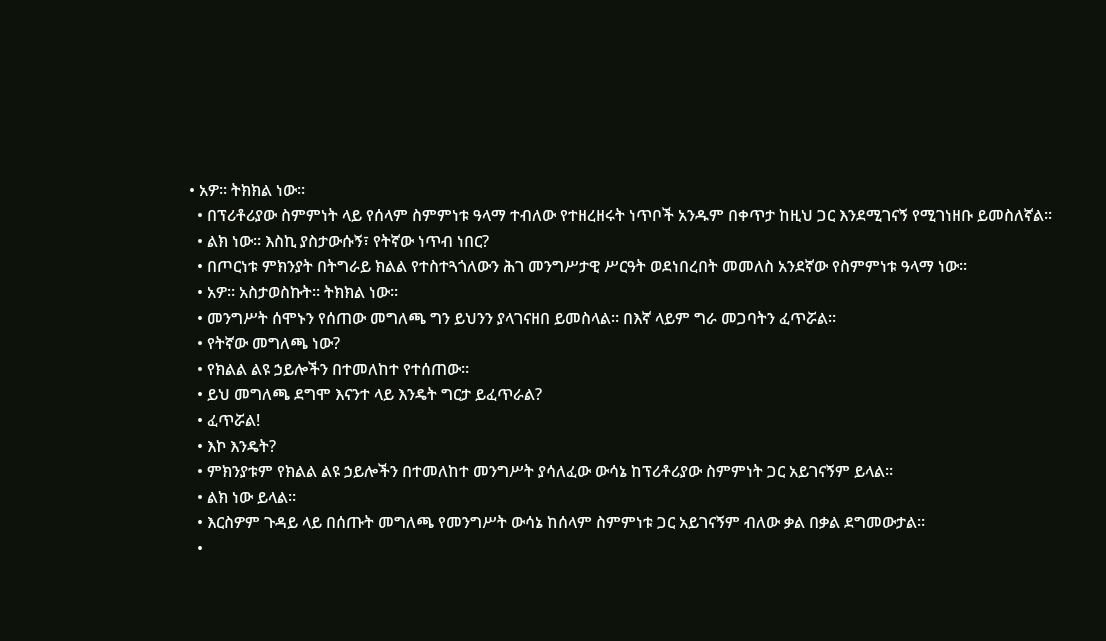• አዎ። ትክክል ነው።
  • በፕሪቶሪያው ስምምነት ላይ የሰላም ስምምነቱ ዓላማ ተብለው የተዘረዘሩት ነጥቦች አንዱም በቀጥታ ከዚህ ጋር እንደሚገናኝ የሚገነዘቡ ይመስለኛል።
  • ልክ ነው። እስኪ ያስታውሱኝ፣ የትኛው ነጥብ ነበር?
  • በጦርነቱ ምክንያት በትግራይ ክልል የተስተጓጎለውን ሕገ መንግሥታዊ ሥርዓት ወደነበረበት መመለስ አንደኛው የስምምነቱ ዓላማ ነው።
  • አዎ። አስታወስኩት። ትክክል ነው።
  • መንግሥት ሰሞኑን የሰጠው መግለጫ ግን ይህንን ያላገናዘበ ይመስላል። በእኛ ላይም ግራ መጋባትን ፈጥሯል።
  • የትኛው መግለጫ ነው?
  • የክልል ልዩ ኃይሎችን በተመለከተ የተሰጠው።
  • ይህ መግለጫ ደግሞ እናንተ ላይ እንዴት ግርታ ይፈጥራል?
  • ፈጥሯል!
  • እኮ እንዴት?
  • ምክንያቱም የክልል ልዩ ኃይሎችን በተመለከተ መንግሥት ያሳለፈው ውሳኔ ከፕሪቶሪያው ስምምነት ጋር አይገናኝም ይላል።
  • ልክ ነው ይላል።
  • እርስዎም ጉዳይ ላይ በሰጡት መግለጫ የመንግሥት ውሳኔ ከሰላም ስምምነቱ ጋር አይገናኝም ብለው ቃል በቃል ደግመውታል።
  •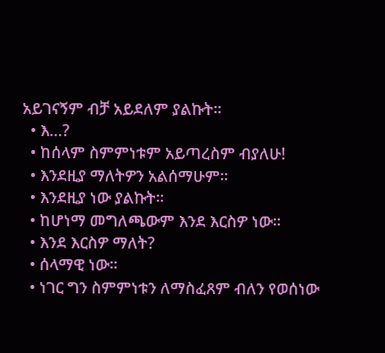አይገናኝም ብቻ አይደለም ያልኩት፡፡
  • እ…?
  • ከሰላም ስምምነቱም አይጣረስም ብያለሁ!
  • እንደዚያ ማለትዎን አልሰማሁም።
  • እንደዚያ ነው ያልኩት።
  • ከሆነማ መግለጫውም እንደ እርስዎ ነው።
  • እንደ እርስዎ ማለት?
  • ሰላማዊ ነው።
  • ነገር ግን ስምምነቱን ለማስፈጸም ብለን የወሰነው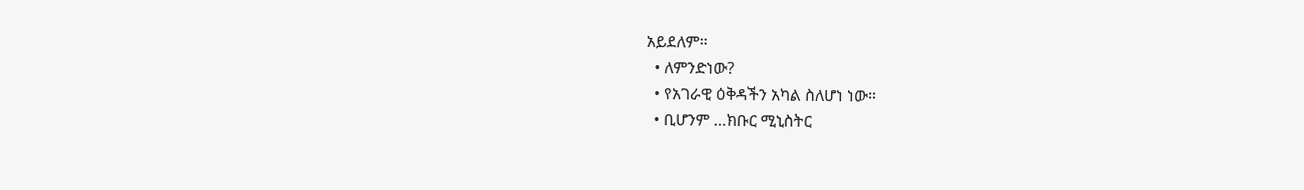አይደለም።
  • ለምንድነው?
  • የአገራዊ ዕቅዳችን አካል ስለሆነ ነው።
  • ቢሆንም …ክቡር ሚኒስትር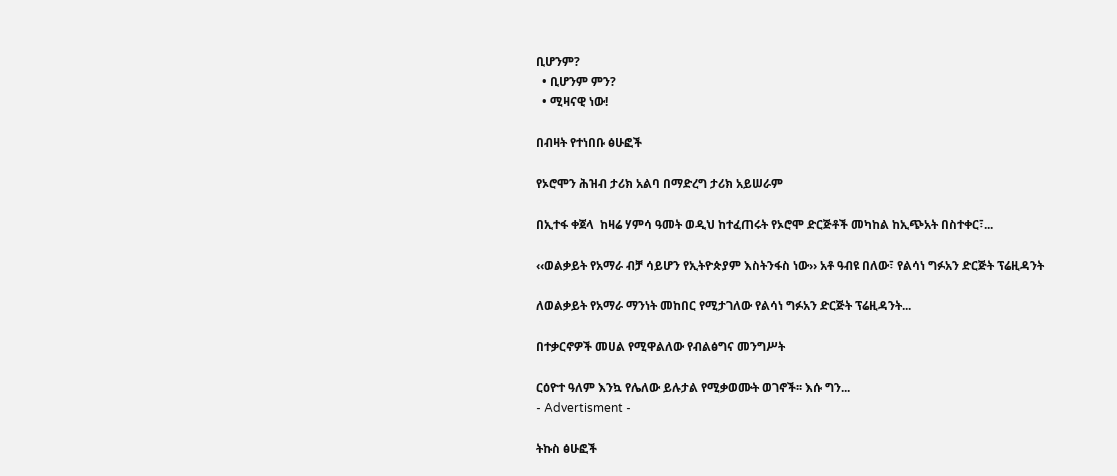ቢሆንም?
  • ቢሆንም ምን?
  • ሚዛናዊ ነው!

በብዛት የተነበቡ ፅሁፎች

የኦሮሞን ሕዝብ ታሪክ አልባ በማድረግ ታሪክ አይሠራም

በኢተፋ ቀጀላ  ከዛሬ ሃምሳ ዓመት ወዲህ ከተፈጠሩት የኦሮሞ ድርጅቶች መካከል ከኢጭአት በስተቀር፣...

‹‹ወልቃይት የአማራ ብቻ ሳይሆን የኢትዮጵያም እስትንፋስ ነው›› አቶ ዓብዩ በለው፣ የልሳነ ግፉአን ድርጅት ፕሬዚዳንት

ለወልቃይት የአማራ ማንነት መከበር የሚታገለው የልሳነ ግፉአን ድርጅት ፕሬዚዳንት...

በተቃርኖዎች መሀል የሚዋልለው የብልፅግና መንግሥት

ርዕዮተ ዓለም እንኳ የሌለው ይሉታል የሚቃወሙት ወገኖች፡፡ እሱ ግን...
- Advertisment -

ትኩስ ፅሁፎች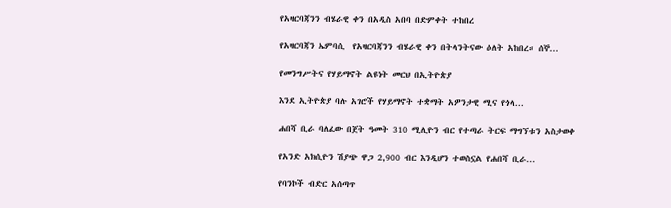የአዛርባጃንን ብሄራዊ ቀን በአዲስ አበባ በድምቀት ተከበረ

የአዛርባጃን ኤምባሲ  የአዛርባጃንን ብሄራዊ ቀን በትላንትናው ዕለት አከበረ። ሰኞ...

የመንግሥትና የሃይማኖት ልዩነት መርህ በኢትዮጵያ

እንደ ኢትዮጵያ ባሉ አገሮች የሃይማኖት ተቋማት አዎንታዊ ሚና የጎላ...

ሐበሻ ቢራ ባለፈው በጀት ዓመት 310 ሚሊዮን ብር የተጣራ ትርፍ ማግኘቱን አስታወቀ

የአንድ አክሲዮን ሽያጭ ዋጋ 2,900 ብር እንዲሆን ተወስኗል የሐበሻ ቢራ...

የባንኮች ብድር አሰጣጥ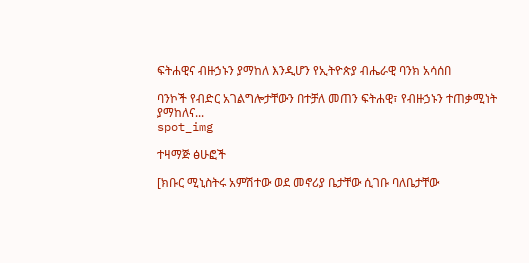ፍትሐዊና ብዙኃኑን ያማከለ እንዲሆን የኢትዮጵያ ብሔራዊ ባንክ አሳሰበ

ባንኮች የብድር አገልግሎታቸውን በተቻለ መጠን ፍትሐዊ፣ የብዙኃኑን ተጠቃሚነት ያማከለና...
spot_img

ተዛማጅ ፅሁፎች

[ክቡር ሚኒስትሩ አምሽተው ወደ መኖሪያ ቤታቸው ሲገቡ ባለቤታቸው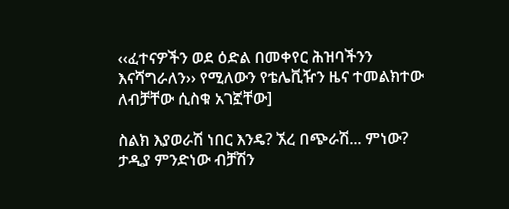‹‹ፈተናዎችን ወደ ዕድል በመቀየር ሕዝባችንን እናሻግራለን›› የሚለውን የቴሌቪዥን ዜና ተመልክተው ለብቻቸው ሲስቁ አገኟቸው]

ስልክ እያወራሽ ነበር እንዴ? ኧረ በጭራሽ... ምነው? ታዲያ ምንድነው ብቻሽን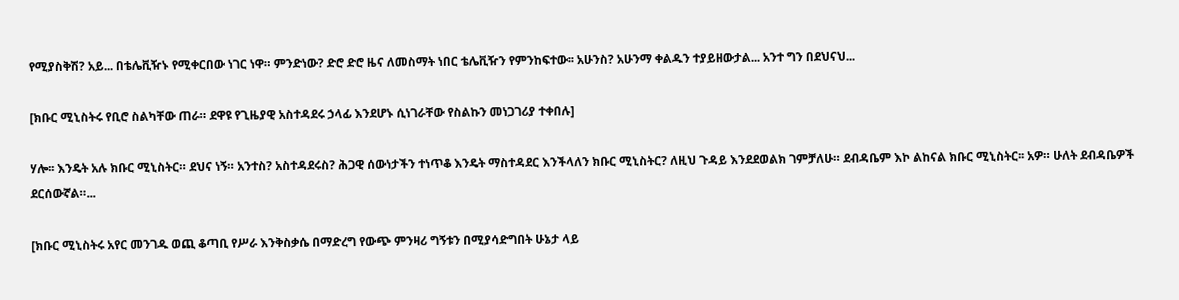የሚያስቅሽ? አይ... በቴሌቪዥኑ የሚቀርበው ነገር ነዋ። ምንድነው? ድሮ ድሮ ዜና ለመስማት ነበር ቴሌቪዥን የምንከፍተው፡፡ አሁንስ? አሁንማ ቀልዱን ተያይዘውታል... አንተ ግን በደህናህ...

[ክቡር ሚኒስትሩ የቢሮ ስልካቸው ጠራ። ደዋዩ የጊዜያዊ አስተዳደሩ ኃላፊ እንደሆኑ ሲነገራቸው የስልኩን መነጋገሪያ ተቀበሉ]

ሃሎ፡፡ እንዴት አሉ ክቡር ሚኒስትር። ደህና ነኝ። አንተስ? አስተዳደሩስ? ሕጋዊ ሰውነታችን ተነጥቆ እንዴት ማስተዳደር እንችላለን ክቡር ሚኒስትር? ለዚህ ጉዳይ እንደደወልክ ገምቻለሁ። ደብዳቤም እኮ ልከናል ክቡር ሚኒስትር፡፡ አዎ። ሁለት ደብዳቤዎች ደርሰውኛል።...

[ክቡር ሚኒስትሩ አየር መንገዱ ወጪ ቆጣቢ የሥራ እንቅስቃሴ በማድረግ የውጭ ምንዛሪ ግኝቱን በሚያሳድግበት ሁኔታ ላይ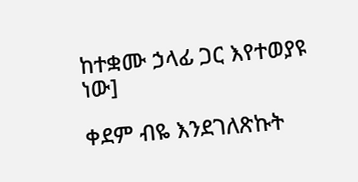ከተቋሙ ኃላፊ ጋር እየተወያዩ ነው]

ቀደም ብዬ እንደገለጽኩት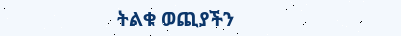ትልቁ ወጪያችን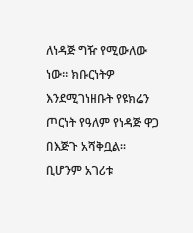ለነዳጅ ግዥ የሚውለው ነው። ክቡርነትዎ እንደሚገነዘቡት የዩክሬን ጦርነት የዓለም የነዳጅ ዋጋ በእጅጉ አሻቅቧል። ቢሆንም አገሪቱ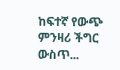ከፍተኛ የውጭ ምንዛሪ ችግር ውስጥ...